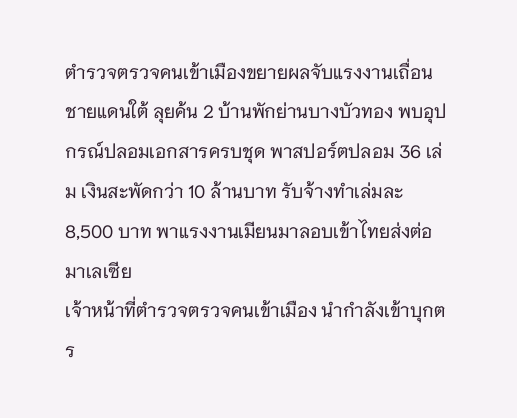ตำรวจตรวจคนเข้าเมืองขยายผลจับแรงงานเถื่อนชายแดนใต้ ลุยค้น 2 บ้านพักย่านบางบัวทอง พบอุปกรณ์ปลอมเอกสารครบชุด พาสปอร์ตปลอม 36 เล่ม เงินสะพัดกว่า 10 ล้านบาท รับจ้างทำเล่มละ 8,500 บาท พาแรงงานเมียนมาลอบเข้าไทยส่งต่อมาเลเซีย
เจ้าหน้าที่ตำรวจตรวจคนเข้าเมือง นำกำลังเข้าบุกตร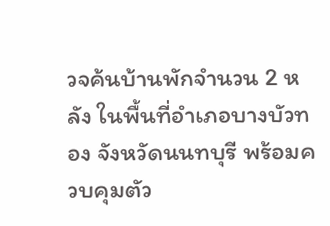วจค้นบ้านพักจำนวน 2 หลัง ในพื้นที่อำเภอบางบัวทอง จังหวัดนนทบุรี พร้อมควบคุมตัว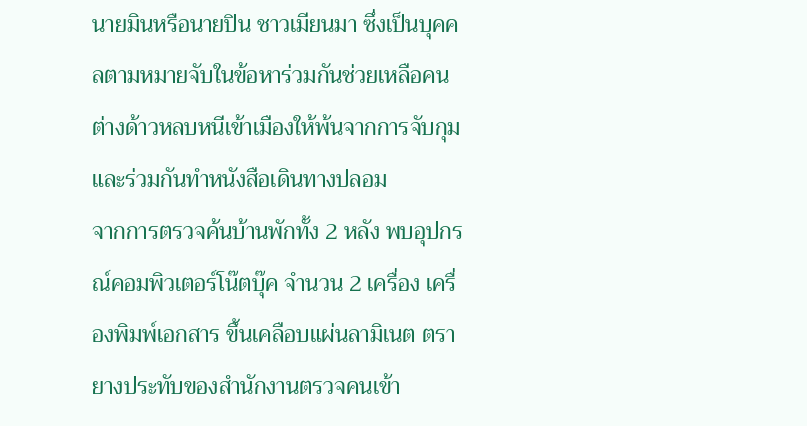นายมินหรือนายปิน ชาวเมียนมา ซึ่งเป็นบุคคลตามหมายจับในข้อหาร่วมกันช่วยเหลือคนต่างด้าวหลบหนีเข้าเมืองให้พ้นจากการจับกุมและร่วมกันทำหนังสือเดินทางปลอม
จากการตรวจค้นบ้านพักทั้ง 2 หลัง พบอุปกรณ์คอมพิวเตอร์โน๊ตบุ๊ค จำนวน 2 เครื่อง เครื่องพิมพ์เอกสาร ขึ้นเคลือบแผ่นลามิเนต ตรายางประทับของสำนักงานตรวจคนเข้า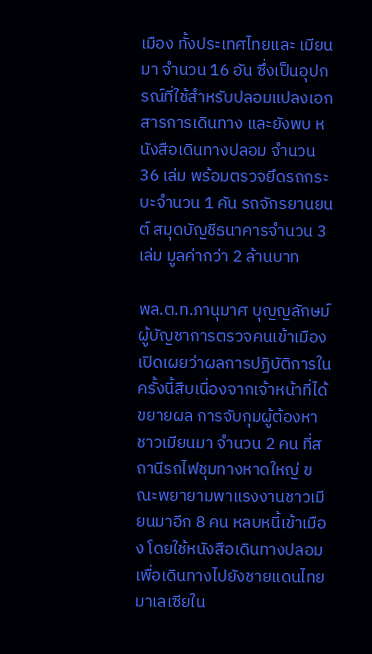เมือง ทั้งประเทศไทยและ เมียนมา จำนวน 16 อัน ซึ่งเป็นอุปกรณ์ที่ใช้สำหรับปลอมแปลงเอกสารการเดินทาง และยังพบ หนังสือเดินทางปลอม จำนวน 36 เล่ม พร้อมตรวจยึดรถกระบะจำนวน 1 คัน รถจักรยานยนต์ สมุดบัญชีธนาคารจำนวน 3 เล่ม มูลค่ากว่า 2 ล้านบาท

พล.ต.ท.ภานุมาศ บุญญลักษม์ ผู้บัญชาการตรวจคนเข้าเมือง เปิดเผยว่าผลการปฏิบัติการในครั้งนี้สืบเนื่องจากเจ้าหน้าที่ได้ขยายผล การจับกุมผู้ต้องหาชาวเมียนมา จำนวน 2 คน ที่สถานีรถไฟชุมทางหาดใหญ่ ขณะพยายามพาแรงงานชาวเมียนมาอีก 8 คน หลบหนี้เข้าเมือง โดยใช้หนังสือเดินทางปลอม เพื่อเดินทางไปยังชายแดนไทยมาเลเซียใน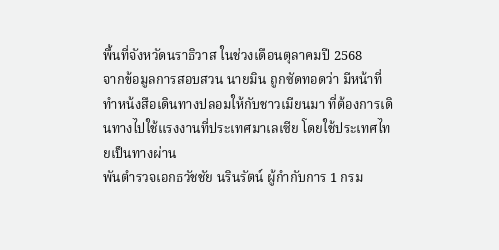พื้นที่จังหวัดนราธิวาส ในช่วงเดือนตุลาคมปี 2568
จากข้อมูลการสอบสวน นายมิน ถูกซัดทอดว่า มีหน้าที่ทำหน้งสือเดินทางปลอมให้กับชาวเมียนมา ที่ต้องการเดินทางไปใช้แรงงานที่ประเทศมาเลเซีย โดยใช้ประเทศไทยเป็นทางผ่าน
พันตำรวจเอกธวัชชัย นรินรัตน์ ผู้กำกับการ 1 กรม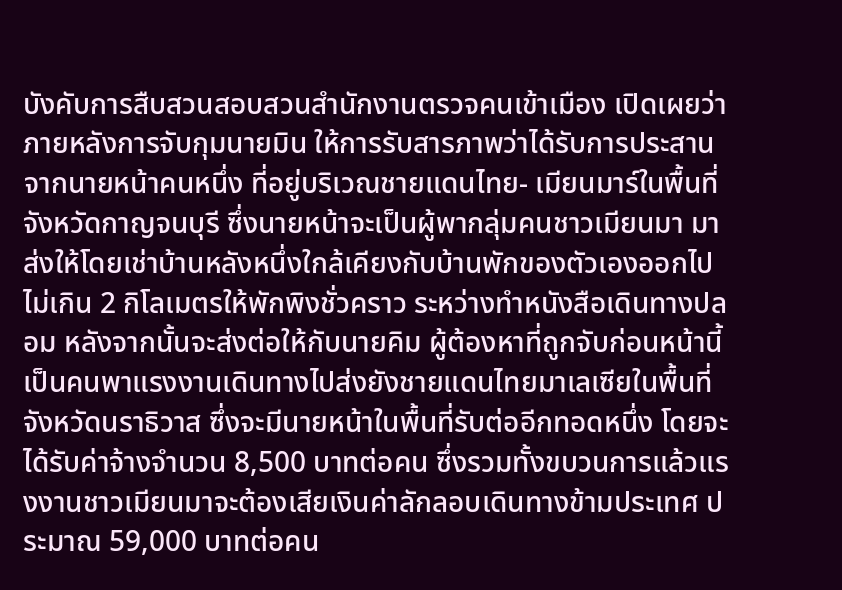บังคับการสืบสวนสอบสวนสำนักงานตรวจคนเข้าเมือง เปิดเผยว่า ภายหลังการจับกุมนายมิน ให้การรับสารภาพว่าได้รับการประสานจากนายหน้าคนหนึ่ง ที่อยู่บริเวณชายแดนไทย- เมียนมาร์ในพื้นที่ จังหวัดกาญจนบุรี ซึ่งนายหน้าจะเป็นผู้พากลุ่มคนชาวเมียนมา มาส่งให้โดยเช่าบ้านหลังหนึ่งใกล้เคียงกับบ้านพักของตัวเองออกไปไม่เกิน 2 กิโลเมตรให้พักพิงชั่วคราว ระหว่างทำหนังสือเดินทางปลอม หลังจากนั้นจะส่งต่อให้กับนายคิม ผู้ต้องหาที่ถูกจับก่อนหน้านี้ เป็นคนพาแรงงานเดินทางไปส่งยังชายแดนไทยมาเลเซียในพื้นที่จังหวัดนราธิวาส ซึ่งจะมีนายหน้าในพื้นที่รับต่ออีกทอดหนึ่ง โดยจะได้รับค่าจ้างจำนวน 8,500 บาทต่อคน ซึ่งรวมทั้งขบวนการแล้วแรงงานชาวเมียนมาจะต้องเสียเงินค่าลักลอบเดินทางข้ามประเทศ ประมาณ 59,000 บาทต่อคน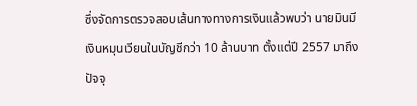ซึ่งจัดการตรวจสอบเส้นทางทางการเงินแล้วพบว่า นายมินมีเงินหมุนเวียนในบัญชีกว่า 10 ล้านบาท ตั้งแต่ปี 2557 มาถึงปัจจุ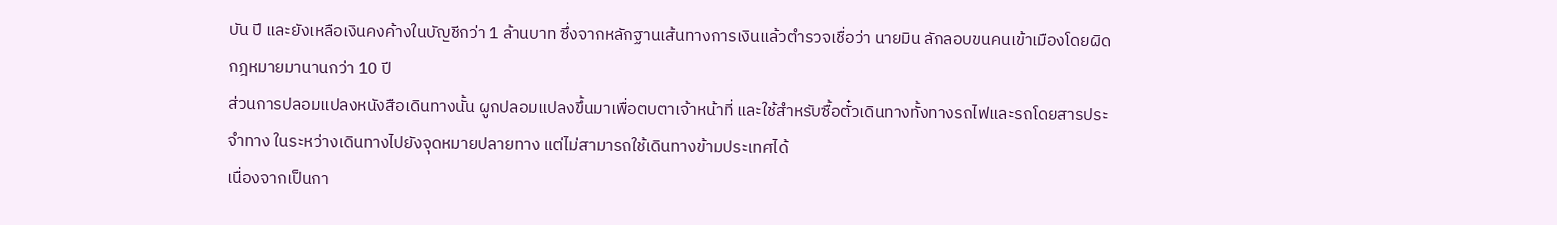บัน ปี และยังเหลือเงินคงค้างในบัญชีกว่า 1 ล้านบาท ซึ่งจากหลักฐานเส้นทางการเงินแล้วตำรวจเชื่อว่า นายมิน ลักลอบขนคนเข้าเมืองโดยผิดกฎหมายมานานกว่า 10 ปี
ส่วนการปลอมแปลงหนังสือเดินทางนั้น ผูกปลอมแปลงขึ้นมาเพื่อตบตาเจ้าหน้าที่ และใช้สำหรับซื้อตั๋วเดินทางทั้งทางรถไฟและรถโดยสารประจำทาง ในระหว่างเดินทางไปยังจุดหมายปลายทาง แต่ไม่สามารถใช้เดินทางข้ามประเทศได้
เนื่องจากเป็นกา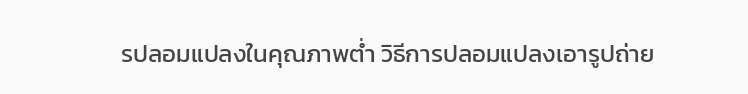รปลอมแปลงในคุณภาพต่ำ วิธีการปลอมแปลงเอารูปถ่าย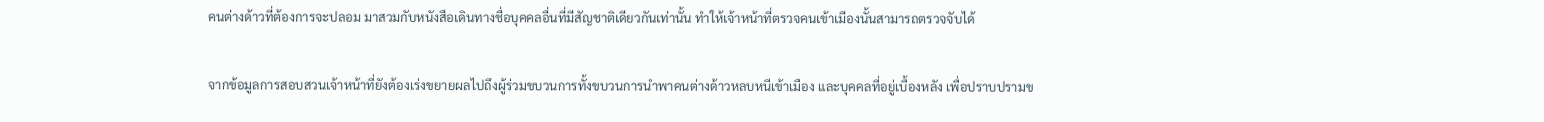คนต่างด้าวที่ต้องการจะปลอม มาสวมกับหนังสือเดินทางชื่อบุคคลอื่นที่มีสัญชาติเดียวกันเท่านั้น ทำให้เจ้าหน้าที่ตรวจคนเข้าเมืองนั้นสามารถตรวจจับได้

จากข้อมูลการสอบสวนเจ้าหน้าที่ยังต้องเร่งขยายผลไปถึงผู้ร่วมขบวนการทั้งขบวนการนำพาคนต่างด้าวหลบหนีเข้าเมือง และบุคคลที่อยู่เบื้องหลัง เพื่อปราบปรามข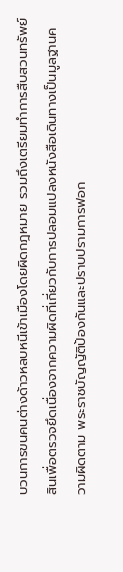บวนการขนคนต่างด้าวหลบหนีเข้าเมืองโดยผิดกฎหมาย รวมถึงเตรียมทำการสืบสวนทรัพย์สินเพื่อตรวจยึดเนื่องจากความผิดที่เกี่ยวกับการปลอมแปลงหนังสือเดินทางเป็นมูลฐานความผิดตาม พระราชบัญญัติป้องกันและปราบปรามการฟอก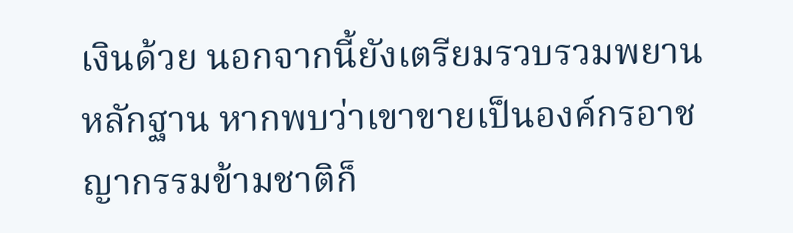เงินด้วย นอกจากนี้ยังเตรียมรวบรวมพยานหลักฐาน หากพบว่าเขาขายเป็นองค์กรอาชญากรรมข้ามชาติก็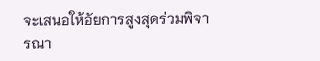จะเสนอให้อัยการสูงสุดร่วมพิจารณา